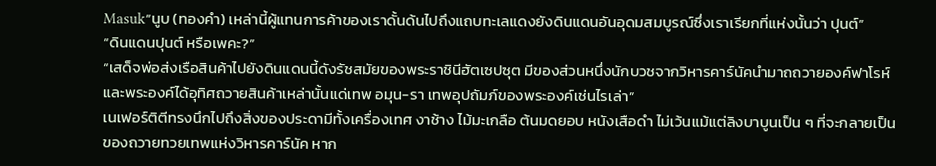Masuk“นูบ (ทองคำ) เหล่านี้ผู้แทนการค้าของเราดั้นด้นไปถึงแถบทะเลแดงยังดินแดนอันอุดมสมบูรณ์ซึ่งเราเรียกที่แห่งนั้นว่า ปุนต์”
“ดินแดนปุนต์ หรือเพคะ?”
“เสด็จพ่อส่งเรือสินค้าไปยังดินแดนนี้ดังรัชสมัยของพระราชินีฮัตเซปซุต มีของส่วนหนึ่งนักบวชจากวิหารคาร์นัคนำมาถถวายองค์ฟาโรห์และพระองค์ได้อุทิศถวายสินค้าเหล่านั้นแด่เทพ อมุน-รา เทพอุปถัมภ์ของพระองค์เช่นไรเล่า”
เนเฟอร์ติตีทรงนึกไปถึงสิ่งของประดามีทั้งเครื่องเทศ งาช้าง ไม้มะเกลือ ต้นมดยอบ หนังเสือดำ ไม่เว้นแม้แต่ลิงบาบูนเป็น ๆ ที่จะกลายเป็นของถวายทวยเทพแห่งวิหารคาร์นัค หาก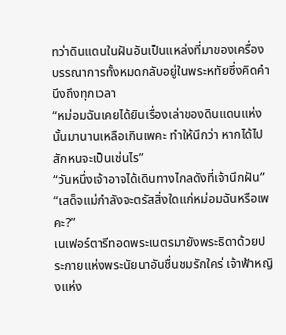ทว่าดินแดนในฝันอันเป็นแหล่งที่มาของเครื่องบรรณาการทั้งหมดกลับอยู่ในพระหทัยซึ่งคิดคำนึงถึงทุกเวลา
“หม่อมฉันเคยได้ยินเรื่องเล่าของดินแดนแห่งนั้นมานานเหลือเกินเพคะ ทำให้นึกว่า หากได้ไปสักหนจะเป็นเช่นไร”
“วันหนึ่งเจ้าอาจได้เดินทางไกลดังที่เจ้านึกฝัน”
“เสด็จแม่กำลังจะตรัสสิ่งใดแก่หม่อมฉันหรือเพคะ?”
เนเฟอร์ตารีทอดพระเนตรมายังพระธิดาด้วยประกายแห่งพระนัยนาอันชื่นชมรักใคร่ เจ้าฟ้าหญิงแห่ง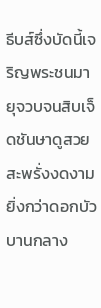ธีบส์ซึ่งบัดนี้เจริญพระชนมายุจวบจนสิบเจ็ดชันษาดูสวยสะพรั่งงดงามยิ่งกว่าดอกบัวบานกลาง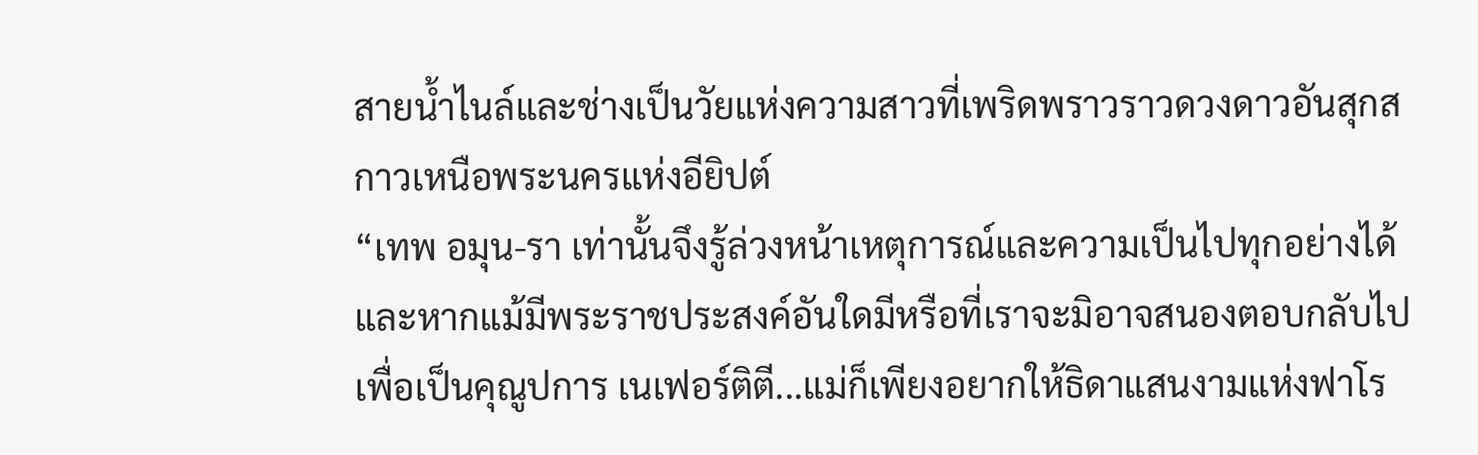สายน้ำไนล์และช่างเป็นวัยแห่งความสาวที่เพริดพราวราวดวงดาวอันสุกสกาวเหนือพระนครแห่งอียิปต์
“เทพ อมุน-รา เท่านั้นจึงรู้ล่วงหน้าเหตุการณ์และความเป็นไปทุกอย่างได้ และหากแม้มีพระราชประสงค์อันใดมีหรือที่เราจะมิอาจสนองตอบกลับไปเพื่อเป็นคุณูปการ เนเฟอร์ติตี...แม่ก็เพียงอยากให้ธิดาแสนงามแห่งฟาโร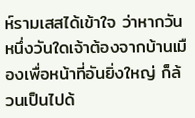ห์รามเสสได้เข้าใจ ว่าหากวันหนึ่งวันใดเจ้าต้องจากบ้านเมืองเพื่อหน้าที่อันยิ่งใหญ่ ก็ล้วนเป็นไปด้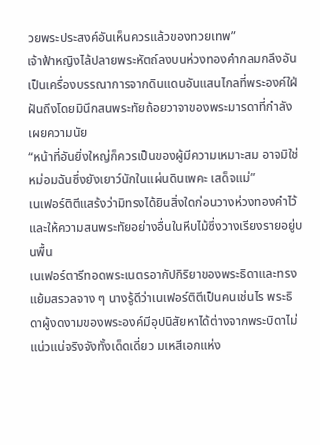วยพระประสงค์อันเห็นควรแล้วของทวยเทพ”
เจ้าฟ้าหญิงไล้ปลายพระหัตถ์ลงบนห่วงทองคำกลมกลึงอันเป็นเครื่องบรรณาการจากดินแดนอันแสนไกลที่พระองค์ใฝ่ฝันถึงโดยมินึกสนพระทัยถ้อยวาจาของพระมารดาที่กำลังเผยความนัย
“หน้าที่อันยิ่งใหญ่ก็ควรเป็นของผู้มีความเหมาะสม อาจมิใช่หม่อมฉันซึ่งยังเยาว์นักในแผ่นดินเพคะ เสด็จแม่”
เนเฟอร์ติตีแสร้งว่ามิทรงได้ยินสิ่งใดก่อนวางห่วงทองคำไว้และให้ความสนพระทัยอย่างอื่นในหีบไม้ซึ่งวางเรียงรายอยู่บนพื้น
เนเฟอร์ตารีทอดพระเนตรอากัปกิริยาของพระธิดาและทรงแย้มสรวลจาง ๆ นางรู้ดีว่าเนเฟอร์ติตีเป็นคนเช่นไร พระธิดาผู้งดงามของพระองค์มีอุปนิสัยหาได้ต่างจากพระบิดาไม่ แน่วแน่จริงจังทั้งเด็ดเดี่ยว มเหสีเอกแห่ง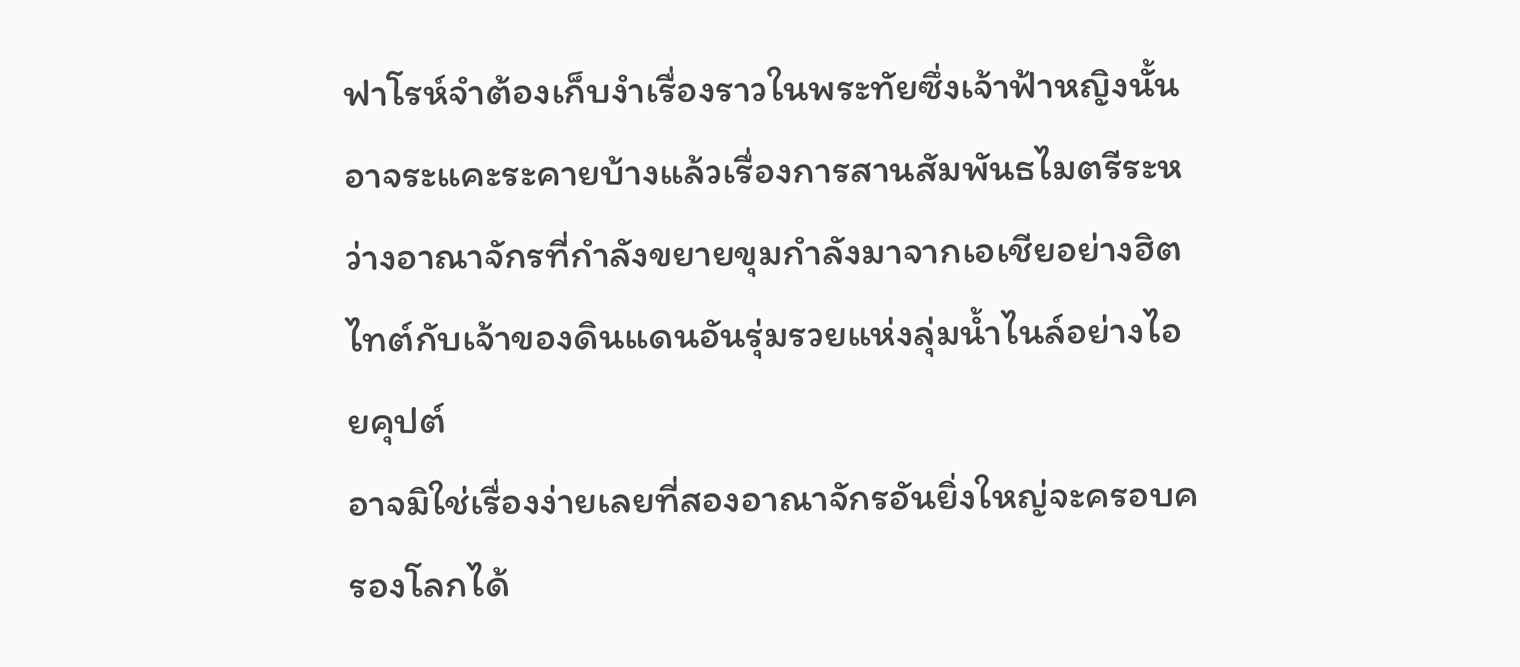ฟาโรห์จำต้องเก็บงำเรื่องราวในพระทัยซึ่งเจ้าฟ้าหญิงนั้นอาจระแคะระคายบ้างแล้วเรื่องการสานสัมพันธไมตรีระหว่างอาณาจักรที่กำลังขยายขุมกำลังมาจากเอเชียอย่างฮิตไทต์กับเจ้าของดินแดนอันรุ่มรวยแห่งลุ่มน้ำไนล์อย่างไอยคุปต์
อาจมิใช่เรื่องง่ายเลยที่สองอาณาจักรอันยิ่งใหญ่จะครอบครองโลกได้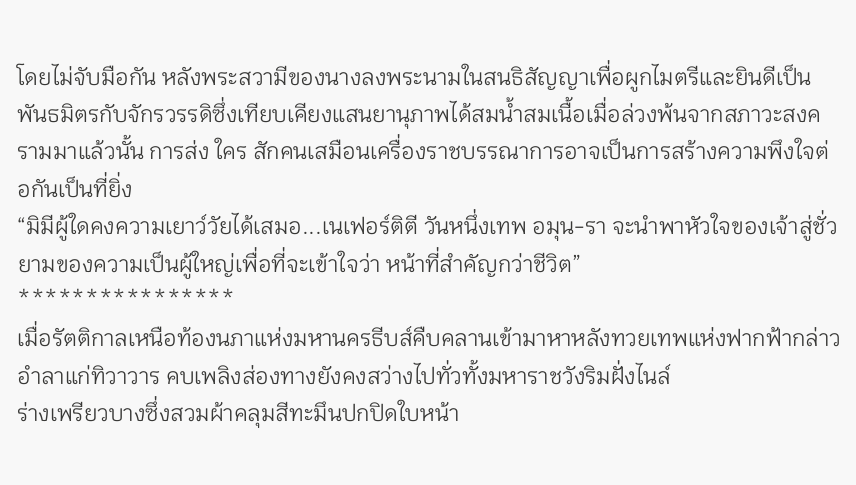โดยไม่จับมือกัน หลังพระสวามีของนางลงพระนามในสนธิสัญญาเพื่อผูกไมตรีและยินดีเป็นพันธมิตรกับจักรวรรดิซึ่งเทียบเคียงแสนยานุภาพได้สมน้ำสมเนื้อเมื่อล่วงพ้นจากสภาวะสงครามมาแล้วนั้น การส่ง ใคร สักคนเสมือนเครื่องราชบรรณาการอาจเป็นการสร้างความพึงใจต่อกันเป็นที่ยิ่ง
“มิมีผู้ใดคงความเยาว์วัยได้เสมอ...เนเฟอร์ติตี วันหนึ่งเทพ อมุน-รา จะนำพาหัวใจของเจ้าสู่ชั่วยามของความเป็นผู้ใหญ่เพื่อที่จะเข้าใจว่า หน้าที่สำคัญกว่าชีวิต”
****************
เมื่อรัตติกาลเหนือท้องนภาแห่งมหานครธีบส์คืบคลานเข้ามาหาหลังทวยเทพแห่งฟากฟ้ากล่าวอำลาแก่ทิวาวาร คบเพลิงส่องทางยังคงสว่างไปทั่วทั้งมหาราชวังริมฝั่งไนล์
ร่างเพรียวบางซึ่งสวมผ้าคลุมสีทะมึนปกปิดใบหน้า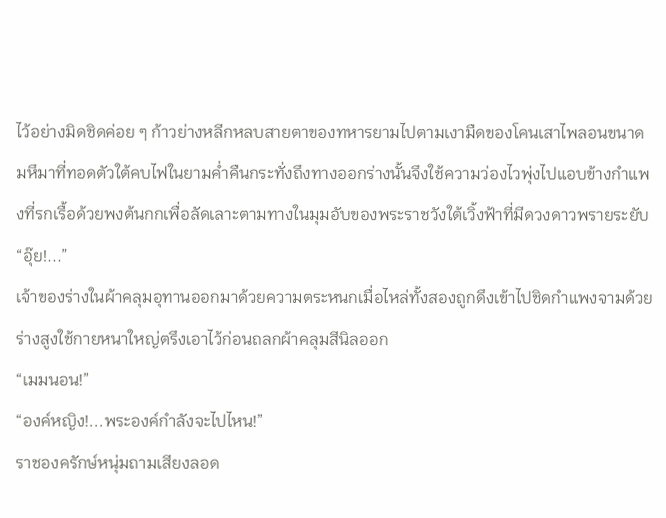ไว้อย่างมิดชิดค่อย ๆ ก้าวย่างหลีกหลบสายตาของทหารยามไปตามเงามืดของโคนเสาไพลอนขนาดมหึมาที่ทอดตัวใต้คบไฟในยามค่ำคืนกระทั่งถึงทางออกร่างนั้นจึงใช้ความว่องไวพุ่งไปแอบข้างกำแพงที่รกเรื้อด้วยพงต้นกกเพื่อลัดเลาะตามทางในมุมอับของพระราชวังใต้เวิ้งฟ้าที่มีดวงดาวพรายระยับ
“อุ๊ย!...”
เจ้าของร่างในผ้าคลุมอุทานออกมาด้วยความตระหนกเมื่อไหล่ทั้งสองถูกดึงเข้าไปชิดกำแพงจามด้วยร่างสูงใช้กายหนาใหญ่ตรึงเอาไว้ก่อนถลกผ้าคลุมสีนิลออก
“เมมนอน!”
“องค์หญิง!...พระองค์กำลังจะไปไหน!”
ราชองครักษ์หนุ่มถามเสียงลอด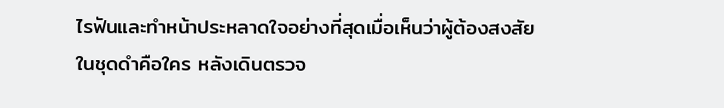ไรฟันและทำหน้าประหลาดใจอย่างที่สุดเมื่อเห็นว่าผู้ต้องสงสัยในชุดดำคือใคร หลังเดินตรวจ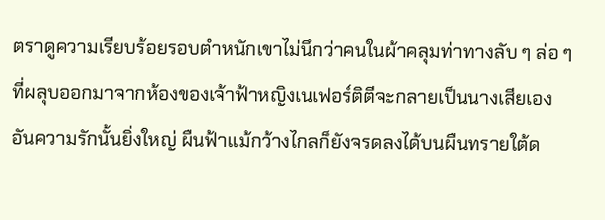ตราดูความเรียบร้อยรอบตำหนักเขาไม่นึกว่าคนในผ้าคลุมท่าทางลับ ๆ ล่อ ๆ ที่ผลุบออกมาจากห้องของเจ้าฟ้าหญิงเนเฟอร์ติตีจะกลายเป็นนางเสียเอง
อันความรักนั้นยิ่งใหญ่ ผืนฟ้าแม้กว้างไกลก็ยังจรดลงได้บนผืนทรายใต้ด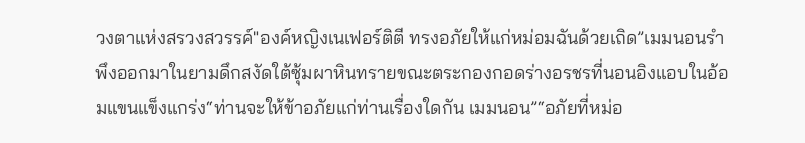วงตาแห่งสรวงสวรรค์"องค์หญิงเนเฟอร์ติตี ทรงอภัยให้แก่หม่อมฉันด้วยเถิด”เมมนอนรำพึงออกมาในยามดึกสงัดใต้ซุ้มผาหินทรายขณะตระกองกอดร่างอรชรที่นอนอิงแอบในอ้อมแขนแข็งแกร่ง“ท่านจะให้ข้าอภัยแก่ท่านเรื่องใดกัน เมมนอน”“อภัยที่หม่อ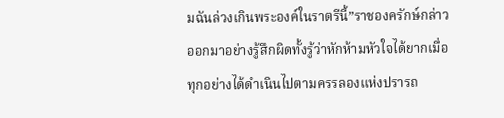มฉันล่วงเกินพระองค์ในราตรีนี้”ราชองครักษ์กล่าวออกมาอย่างรู้สึกผิดทั้งรู้ว่าหักห้ามหัวใจได้ยากเมื่อทุกอย่างได้ดำเนินไปตามครรลองแห่งปรารถ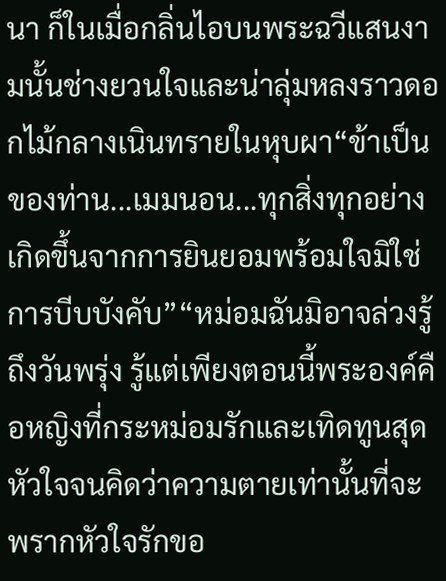นา ก็ในเมื่อกลิ่นไอบนพระฉวีแสนงามนั้นช่างยวนใจและน่าลุ่มหลงราวดอกไม้กลางเนินทรายในหุบผา“ข้าเป็นของท่าน...เมมนอน...ทุกสิ่งทุกอย่างเกิดขึ้นจากการยินยอมพร้อมใจมิใช่การบีบบังคับ”“หม่อมฉันมิอาจล่วงรู้ถึงวันพรุ่ง รู้แต่เพียงตอนนี้พระองค์คือหญิงที่กระหม่อมรักและเทิดทูนสุดหัวใจจนคิดว่าความตายเท่านั้นที่จะพรากหัวใจรักขอ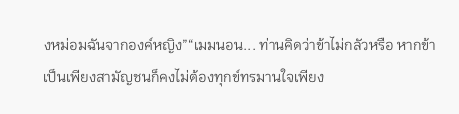งหม่อมฉันจากองค์หญิง”“เมมนอน... ท่านคิดว่าข้าไม่กลัวหรือ หากข้าเป็นเพียงสามัญชนก็คงไม่ต้องทุกข์ทรมานใจเพียง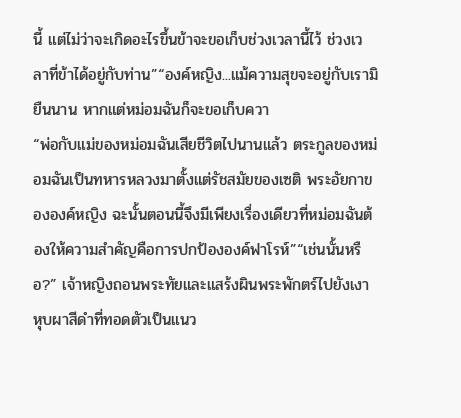นี้ แต่ไม่ว่าจะเกิดอะไรขึ้นข้าจะขอเก็บช่วงเวลานี้ไว้ ช่วงเวลาที่ข้าได้อยู่กับท่าน”“องค์หญิง...แม้ความสุขจะอยู่กับเรามิยืนนาน หากแต่หม่อมฉันก็จะขอเก็บควา
“พ่อกับแม่ของหม่อมฉันเสียชีวิตไปนานแล้ว ตระกูลของหม่อมฉันเป็นทหารหลวงมาตั้งแต่รัชสมัยของเซติ พระอัยกาขององค์หญิง ฉะนั้นตอนนี้จึงมีเพียงเรื่องเดียวที่หม่อมฉันต้องให้ความสำคัญคือการปกป้ององค์ฟาโรห์”“เช่นนั้นหรือ?” เจ้าหญิงถอนพระทัยและแสร้งผินพระพักตร์ไปยังเงาหุบผาสีดำที่ทอดตัวเป็นแนว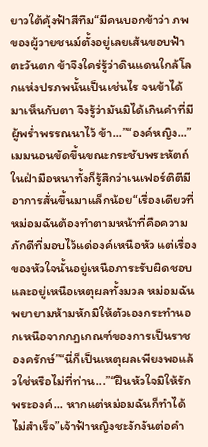ยาวใต้คุ้งฟ้าสีทึม“มีคนบอกข้าว่า ภพของผู้วายชนม์ตั้งอยู่เลยเส้นขอบฟ้าตะวันตก ข้าจึงใคร่รู้ว่าดินแดนใกล้โลกแห่งปรภพนั้นเป็นเช่นไร จนข้าได้มาเห็นกับตา จึงรู้ว่ามันมิได้เกินคำที่มีผู้พร่ำพรรณนาไว้ ข้า...”“องค์หญิง...” เมมนอนขัดขึ้นขณะกระชับพระหัตถ์ในฝ่ามือหนาทั้งก็รู้สึกว่าเนเฟอร์ติตีมีอาการสั่นขึ้นมาแล็กน้อย“เรื่องเดียวที่หม่อมฉันต้องทำตามหน้าที่คือความภักดีที่มอบไว้แด่องค์เหนือหัว แต่เรื่องของหัวใจนั้นอยู่เหนือภาระรับผิดชอบและอยู่เหนือเหตุผลทั้งมวล หม่อมฉันพยายามห้ามหักมิให้ตัวเองกระทำนอกเหนือจากกฎเกณฑ์ของการเป็นราชองครักษ์”“นี่ก็เป็นเหตุผลเพียงพอแล้วใช่หรือไม่ที่ท่าน...”“ฝืนหัวใจมิให้รักพระองค์... หากแต่หม่อมฉันก็ทำได้ไม่สำเร็จ”เจ้าฟ้าหญิงชะงักงันต่อคำ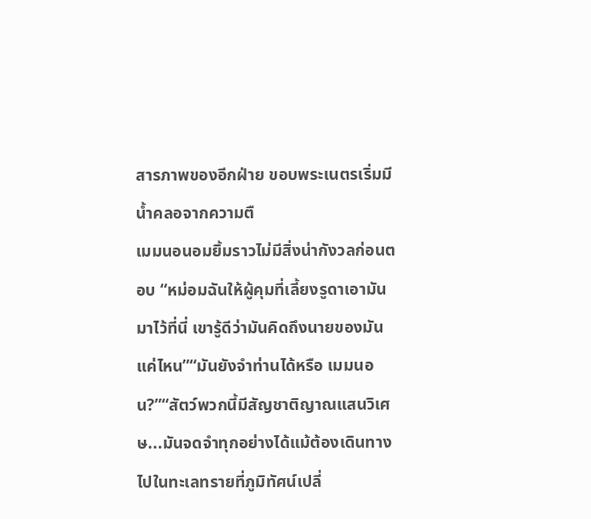สารภาพของอีกฝ่าย ขอบพระเนตรเริ่มมีน้ำคลอจากความตื
เมมนอนอมยิ้มราวไม่มีสิ่งน่ากังวลก่อนตอบ “หม่อมฉันให้ผู้คุมที่เลี้ยงรูดาเอามันมาไว้ที่นี่ เขารู้ดีว่ามันคิดถึงนายของมันแค่ไหน”“มันยังจำท่านได้หรือ เมมนอน?”“สัตว์พวกนี้มีสัญชาติญาณแสนวิเศษ...มันจดจำทุกอย่างได้แม้ต้องเดินทางไปในทะเลทรายที่ภูมิทัศน์เปลี่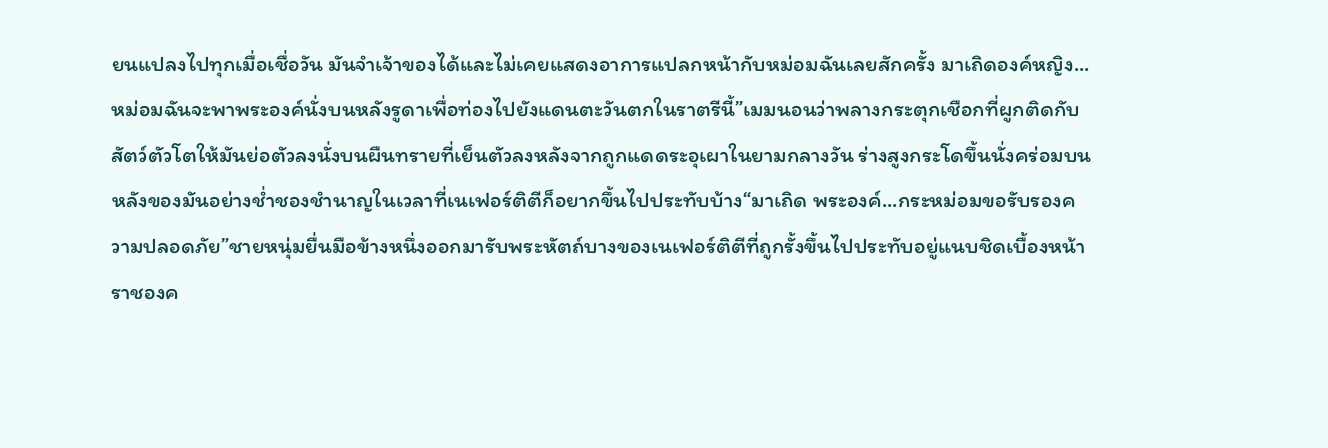ยนแปลงไปทุกเมื่อเชื่อวัน มันจำเจ้าของได้และไม่เคยแสดงอาการแปลกหน้ากับหม่อมฉันเลยสักครั้ง มาเถิดองค์หญิง...หม่อมฉันจะพาพระองค์นั่งบนหลังรูดาเพื่อท่องไปยังแดนตะวันตกในราตรีนี้”เมมนอนว่าพลางกระตุกเชือกที่ผูกติดกับสัตว์ตัวโตให้มันย่อตัวลงนั่งบนผืนทรายที่เย็นตัวลงหลังจากถูกแดดระอุเผาในยามกลางวัน ร่างสูงกระโดขึ้นนั่งคร่อมบนหลังของมันอย่างช่ำชองชำนาญในเวลาที่เนเฟอร์ติตีก็อยากขึ้นไปประทับบ้าง“มาเถิด พระองค์...กระหม่อมขอรับรองความปลอดภัย”ชายหนุ่มยื่นมือข้างหนึ่งออกมารับพระหัตถ์บางของเนเฟอร์ติตีที่ถูกรั้งขึ้นไปประทับอยู่แนบชิดเบื้องหน้าราชองค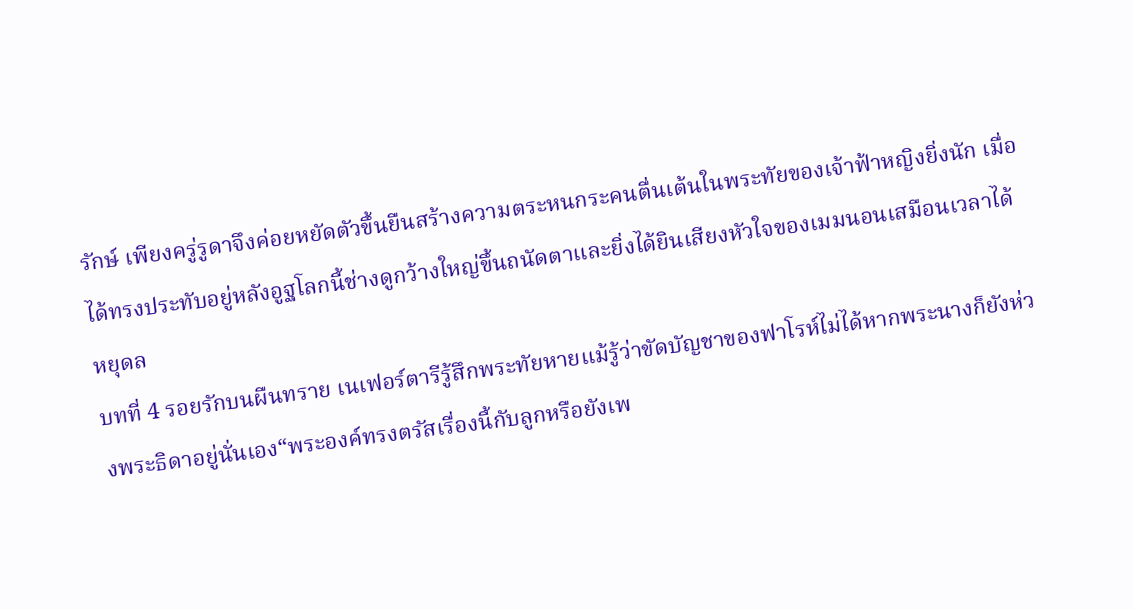รักษ์ เพียงครู่รูดาจึงค่อยหยัดตัวขึ้นยืนสร้างความตระหนกระคนตื่นเต้นในพระทัยของเจ้าฟ้าหญิงยิ่งนัก เมื่อได้ทรงประทับอยู่หลังอูฐโลกนี้ช่างดูกว้างใหญ่ขึ้นถนัดตาและยิ่งได้ยินเสียงหัวใจของเมมนอนเสมือนเวลาได้หยุดล
บทที่ 4 รอยรักบนผืนทราย เนเฟอร์ตารีรู้สึกพระทัยหายแม้รู้ว่าขัดบัญชาของฟาโรห์ไม่ได้หากพระนางก็ยังห่วงพระธิดาอยู่นั่นเอง“พระองค์ทรงตรัสเรื่องนี้กับลูกหรือยังเพ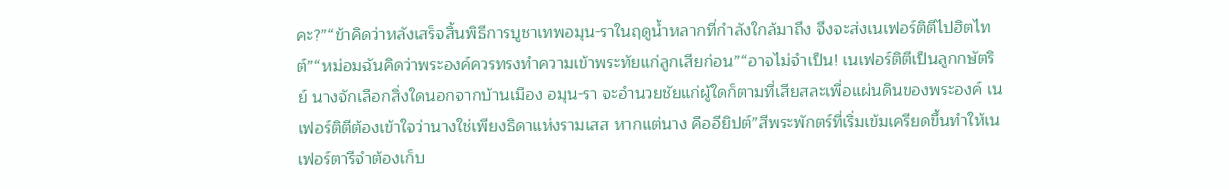คะ?”“ข้าคิดว่าหลังเสร็จสิ้นพิธีการบูชาเทพอมุน-ราในฤดูน้ำหลากที่กำลังใกล้มาถึง จึงจะส่งเนเฟอร์ติตีไปฮิตไทต์”“หม่อมฉันคิดว่าพระองค์ควรทรงทำความเข้าพระทัยแก่ลูกเสียก่อน”“อาจไม่จำเป็น! เนเฟอร์ติตีเป็นลูกกษัตริย์ นางจักเลือกสิ่งใดนอกจากบ้านเมือง อมุน-รา จะอำนวยชัยแก่ผู้ใดก็ตามที่เสียสละเพื่อแผ่นดินของพระองค์ เนเฟอร์ติตีต้องเข้าใจว่านางใช่เพียงธิดาแห่งรามเสส หากแต่นาง คืออียิปต์”สีพระพักตร์ที่เริ่มเข้มเครียดขึ้นทำให้เนเฟอร์ตารีจำต้องเก็บ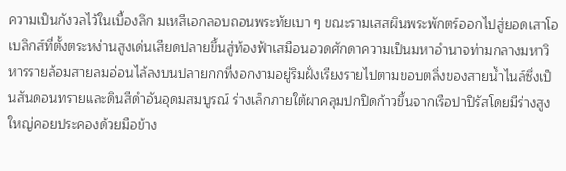ความเป็นกังวลไว้ในเบื้องลึก มเหสีเอกลอบถอนพระทัยเบา ๆ ขณะรามเสสผินพระพักตร์ออกไปสู่ยอดเสาโอเบลิกส์ที่ตั้งตระหง่านสูงเด่นเสียดปลายขึ้นสู่ท้องฟ้าเสมือนอวดศักดาความเป็นมหาอำนาจท่ามกลางมหาวิหารรายล้อมสายลมอ่อนไล้ลงบนปลายกกที่งอกงามอยู่ริมฝั่งเรียงรายไปตามขอบตลิ่งของสายน้ำไนล์ซึ่งเป็นสันดอนทรายและดินสีดำอันอุดมสมบูรณ์ ร่างเล็กภายใต้ผาคลุมปกปิดก้าวขึ้นจากเรือปาปิรัสโดยมีร่างสูงใหญ่คอยประคองด้วยมือข้าง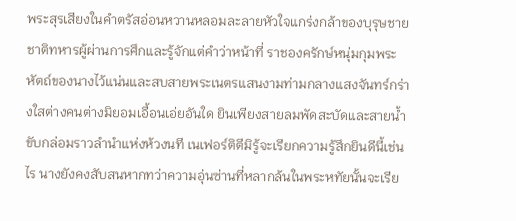พระสุรเสียงในคำตรัสอ่อนหวานหลอมละลายหัวใจแกร่งกล้าของบุรุษชายชาติทหารผู้ผ่านการศึกและรู้จักแต่คำว่าหน้าที่ ราชองครักษ์หนุ่มกุมพระหัตถ์ของนางไว้แน่นและสบสายพระเนตรแสนงามท่ามกลางแสงจันทร์กร่างใสต่างคนต่างมิยอมเอื้อนเอ่ยอันใด ยินเพียงสายลมพัดสะบัดและสายน้ำขับกล่อมราวลำนำแห่งห้วงนที เนเฟอร์ติตีมิรู้จะเรียกความรู้สึกยินดีนี้เช่นไร นางยังคงสับสนหากทว่าความอุ่นซ่านที่หลากล้นในพระหทัยนั้นจะเรีย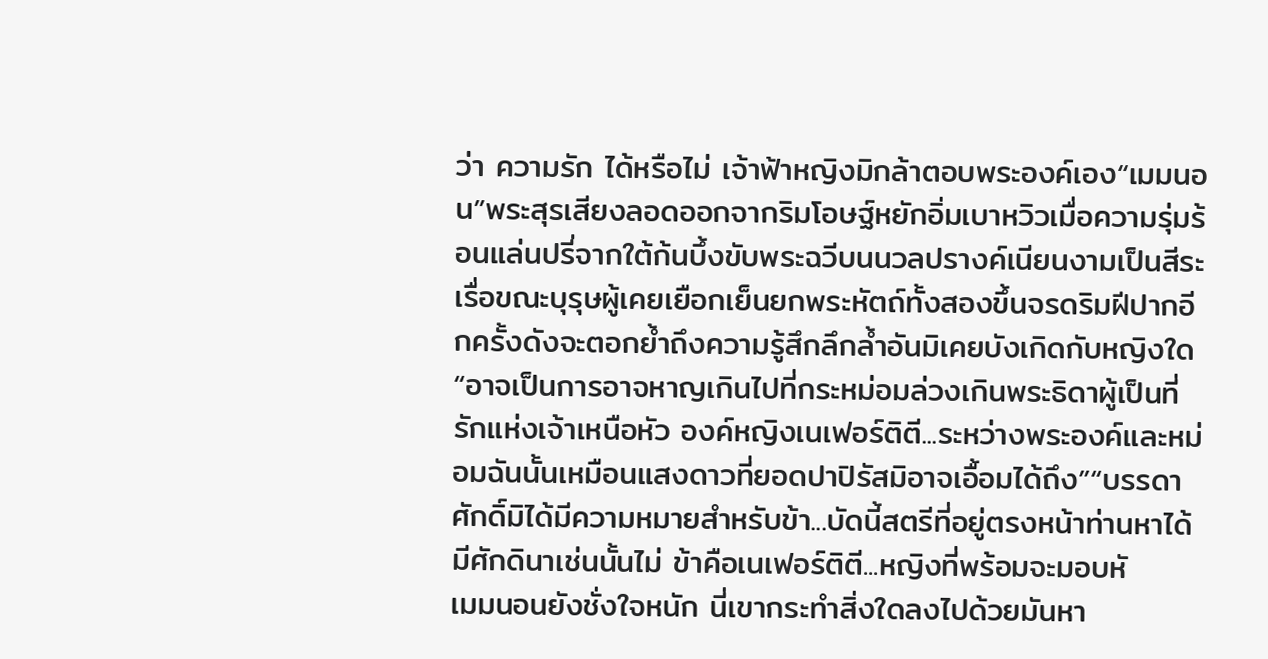ว่า ความรัก ได้หรือไม่ เจ้าฟ้าหญิงมิกล้าตอบพระองค์เอง“เมมนอน”พระสุรเสียงลอดออกจากริมโอษฐ์หยักอิ่มเบาหวิวเมื่อความรุ่มร้อนแล่นปรี่จากใต้ก้นบึ้งขับพระฉวีบนนวลปรางค์เนียนงามเป็นสีระเรื่อขณะบุรุษผู้เคยเยือกเย็นยกพระหัตถ์ทั้งสองขึ้นจรดริมฝีปากอีกครั้งดังจะตอกย้ำถึงความรู้สึกลึกล้ำอันมิเคยบังเกิดกับหญิงใด“อาจเป็นการอาจหาญเกินไปที่กระหม่อมล่วงเกินพระธิดาผู้เป็นที่รักแห่งเจ้าเหนือหัว องค์หญิงเนเฟอร์ติตี...ระหว่างพระองค์และหม่อมฉันนั้นเหมือนแสงดาวที่ยอดปาปิรัสมิอาจเอื้อมได้ถึง”“บรรดาศักดิ์มิได้มีความหมายสำหรับข้า...บัดนี้สตรีที่อยู่ตรงหน้าท่านหาได้มีศักดินาเช่นนั้นไม่ ข้าคือเนเฟอร์ติตี...หญิงที่พร้อมจะมอบหั
เมมนอนยังชั่งใจหนัก นี่เขากระทำสิ่งใดลงไปด้วยมันหา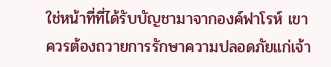ใช่หน้าที่ที่ได้รับบัญชามาจากองค์ฟาโรห์ เขาควรต้องถวายการรักษาความปลอดภัยแก่เจ้า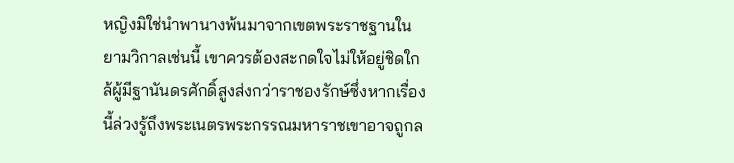หญิงมิใช่นำพานางพ้นมาจากเขตพระราชฐานในยามวิกาลเช่นนี้ เขาควรต้องสะกดใจไม่ให้อยู่ชิดใกล้ผู้มีฐานันดรศักดิ์สูงส่งกว่าราชองรักษ์ซึ่งหากเรื่องนี้ล่วงรู้ถึงพระเนตรพระกรรณมหาราชเขาอาจถูกล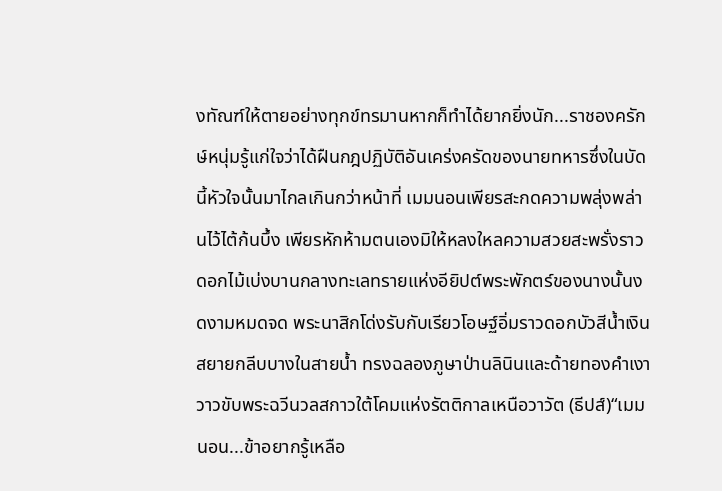งทัณฑ์ให้ตายอย่างทุกข์ทรมานหากก็ทำได้ยากยิ่งนัก...ราชองครักษ์หนุ่มรู้แก่ใจว่าได้ฝืนกฎปฏิบัติอันเคร่งครัดของนายทหารซึ่งในบัดนี้หัวใจนั้นมาไกลเกินกว่าหน้าที่ เมมนอนเพียรสะกดความพลุ่งพล่านไว้ไต้ก้นบึ้ง เพียรหักห้ามตนเองมิให้หลงใหลความสวยสะพรั่งราวดอกไม้เบ่งบานกลางทะเลทรายแห่งอียิปต์พระพักตร์ของนางนั้นงดงามหมดจด พระนาสิกโด่งรับกับเรียวโอษฐ์อิ่มราวดอกบัวสีน้ำเงินสยายกลีบบางในสายน้ำ ทรงฉลองภูษาป่านลินินและด้ายทองคำเงาวาวขับพระฉวีนวลสกาวใต้โคมแห่งรัตติกาลเหนือวาวัต (ธีปส์)“เมมนอน...ข้าอยากรู้เหลือ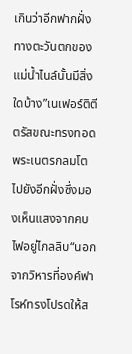เกินว่าอีกฟากฝั่งทางตะวันตกของแม่น้ำไนล์นั้นมีสิ่งใดบ้าง”เนเฟอร์ติตีตรัสขณะทรงทอดพระเนตรกลมโตไปยังอีกฝั่งซึ่งมองเห็นแสงจากคบไฟอยู่ไกลลิบ“นอกจากวิหารที่องค์ฟาโรห์ทรงโปรดให้ส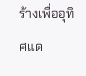ร้างเพื่ออุทิศแด